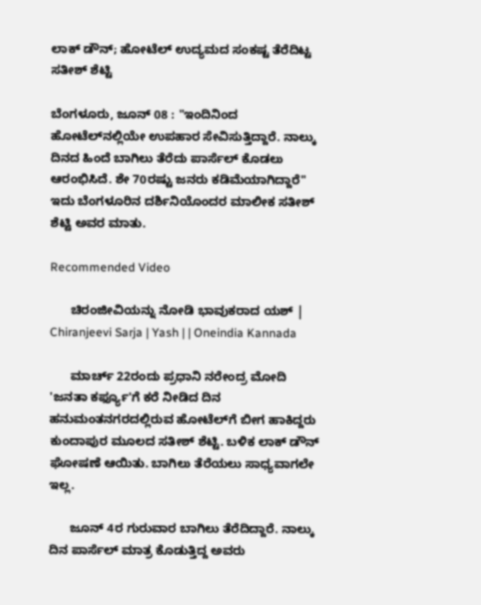ಲಾಕ್ ಡೌನ್; ಹೋಟೆಲ್ ಉದ್ಯಮದ ಸಂಕಷ್ಟ ತೆರೆದಿಟ್ಟ ಸತೀಶ್ ಶೆಟ್ಟಿ

ಬೆಂಗಳೂರು, ಜೂನ್ 08 : "ಇಂದಿನಿಂದ ಹೋಟೆಲ್‌ನಲ್ಲಿಯೇ ಉಪಹಾರ ಸೇವಿಸುತ್ತಿದ್ದಾರೆ. ನಾಲ್ಕು ದಿನದ ಹಿಂದೆ ಬಾಗಿಲು ತೆರೆದು ಪಾರ್ಸೆಲ್ ಕೊಡಲು ಆರಂಭಿಸಿದೆ. ಶೇ 70ರಷ್ಟು ಜನರು ಕಡಿಮೆಯಾಗಿದ್ದಾರೆ" ಇದು ಬೆಂಗಳೂರಿನ ದರ್ಶಿನಿಯೊಂದರ ಮಾಲೀಕ ಸತೀಶ್ ಶೆಟ್ಟಿ ಅವರ ಮಾತು.

Recommended Video

      ಚಿರಂಜೀವಿಯನ್ನು ನೋಡಿ ಭಾವುಕರಾದ ಯಶ್ | Chiranjeevi Sarja | Yash | | Oneindia Kannada

      ಮಾರ್ಚ್ 22ರಂದು ಪ್ರಧಾನಿ ನರೇಂದ್ರ ಮೋದಿ 'ಜನತಾ ಕರ್ಫ್ಯೂ'ಗೆ ಕರೆ ನೀಡಿದ ದಿನ ಹನುಮಂತನಗರದಲ್ಲಿರುವ ಹೋಟೆಲ್‌ಗೆ ಬೀಗ ಹಾಕಿದ್ದರು ಕುಂದಾಪುರ ಮೂಲದ ಸತೀಶ್ ಶೆಟ್ಟಿ. ಬಳಿಕ ಲಾಕ್ ಡೌನ್ ಘೋಷಣೆ ಆಯಿತು. ಬಾಗಿಲು ತೆರೆಯಲು ಸಾಧ್ಯವಾಗಲೇ ಇಲ್ಲ.

      ಜೂನ್ 4ರ ಗುರುವಾರ ಬಾಗಿಲು ತೆರೆದಿದ್ದಾರೆ. ನಾಲ್ಕು ದಿನ ಪಾರ್ಸೆಲ್ ಮಾತ್ರ ಕೊಡುತ್ತಿದ್ದ ಅವರು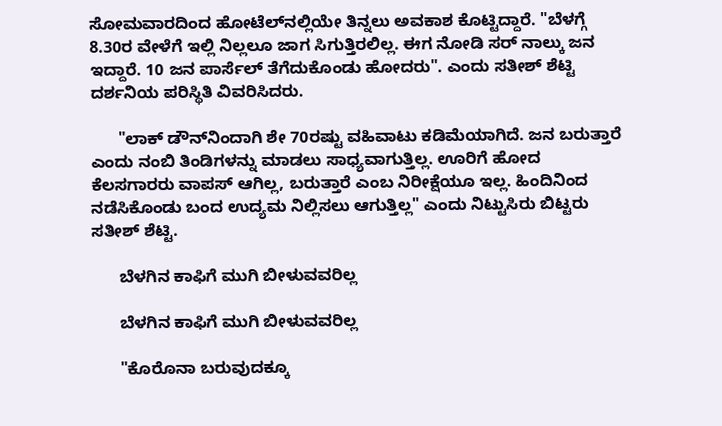ಸೋಮವಾರದಿಂದ ಹೋಟೆಲ್‌ನಲ್ಲಿಯೇ ತಿನ್ನಲು ಅವಕಾಶ ಕೊಟ್ಟಿದ್ದಾರೆ. "ಬೆಳಗ್ಗೆ 8.30ರ ವೇಳೆಗೆ ಇಲ್ಲಿ ನಿಲ್ಲಲೂ ಜಾಗ ಸಿಗುತ್ತಿರಲಿಲ್ಲ. ಈಗ ನೋಡಿ ಸರ್ ನಾಲ್ಕು ಜನ ಇದ್ದಾರೆ. 10 ಜನ ಪಾರ್ಸೆಲ್ ತೆಗೆದುಕೊಂಡು ಹೋದರು". ಎಂದು ಸತೀಶ್ ಶೆಟ್ಟಿ ದರ್ಶನಿಯ ಪರಿಸ್ಥಿತಿ ವಿವರಿಸಿದರು.

      "ಲಾಕ್ ಡೌನ್‌ನಿಂದಾಗಿ ಶೇ 70ರಷ್ಟು ವಹಿವಾಟು ಕಡಿಮೆಯಾಗಿದೆ. ಜನ ಬರುತ್ತಾರೆ ಎಂದು ನಂಬಿ ತಿಂಡಿಗಳನ್ನು ಮಾಡಲು ಸಾಧ್ಯವಾಗುತ್ತಿಲ್ಲ. ಊರಿಗೆ ಹೋದ ಕೆಲಸಗಾರರು ವಾಪಸ್ ಆಗಿಲ್ಲ, ಬರುತ್ತಾರೆ ಎಂಬ ನಿರೀಕ್ಷೆಯೂ ಇಲ್ಲ. ಹಿಂದಿನಿಂದ ನಡೆಸಿಕೊಂಡು ಬಂದ ಉದ್ಯಮ ನಿಲ್ಲಿಸಲು ಆಗುತ್ತಿಲ್ಲ" ಎಂದು ನಿಟ್ಟುಸಿರು ಬಿಟ್ಟರು ಸತೀಶ್ ಶೆಟ್ಟಿ.

      ಬೆಳಗಿನ ಕಾಫಿಗೆ ಮುಗಿ ಬೀಳುವವರಿಲ್ಲ

      ಬೆಳಗಿನ ಕಾಫಿಗೆ ಮುಗಿ ಬೀಳುವವರಿಲ್ಲ

      "ಕೊರೊನಾ ಬರುವುದಕ್ಕೂ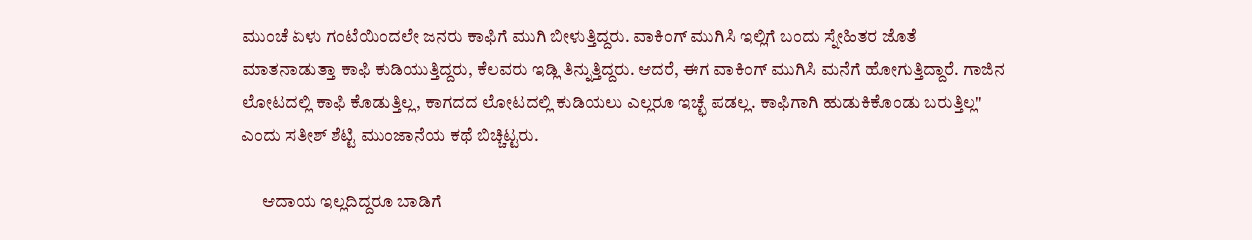ಮುಂಚೆ ಏಳು ಗಂಟೆಯಿಂದಲೇ ಜನರು ಕಾಫಿಗೆ ಮುಗಿ ಬೀಳುತ್ತಿದ್ದರು. ವಾಕಿಂಗ್‌ ಮುಗಿಸಿ ಇಲ್ಲಿಗೆ ಬಂದು ಸ್ನೇಹಿತರ ಜೊತೆ ಮಾತನಾಡುತ್ತಾ ಕಾಫಿ ಕುಡಿಯುತ್ತಿದ್ದರು, ಕೆಲವರು ಇಡ್ಲಿ ತಿನ್ನುತ್ತಿದ್ದರು. ಆದರೆ, ಈಗ ವಾಕಿಂಗ್ ಮುಗಿಸಿ ಮನೆಗೆ ಹೋಗುತ್ತಿದ್ದಾರೆ. ಗಾಜಿನ ಲೋಟದಲ್ಲಿ ಕಾಫಿ ಕೊಡುತ್ತಿಲ್ಲ, ಕಾಗದದ ಲೋಟದಲ್ಲಿ ಕುಡಿಯಲು ಎಲ್ಲರೂ ಇಚ್ಛೆ ಪಡಲ್ಲ. ಕಾಫಿಗಾಗಿ ಹುಡುಕಿಕೊಂಡು ಬರುತ್ತಿಲ್ಲ" ಎಂದು ಸತೀಶ್ ಶೆಟ್ಟಿ ಮುಂಜಾನೆಯ ಕಥೆ ಬಿಚ್ಚಿಟ್ಟರು.

      ಆದಾಯ ಇಲ್ಲದಿದ್ದರೂ ಬಾಡಿಗೆ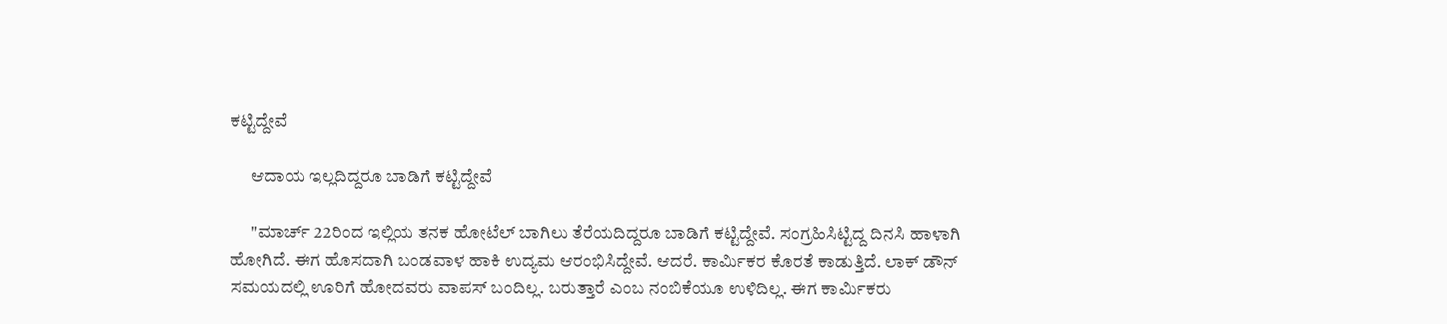ಕಟ್ಟಿದ್ದೇವೆ

      ಆದಾಯ ಇಲ್ಲದಿದ್ದರೂ ಬಾಡಿಗೆ ಕಟ್ಟಿದ್ದೇವೆ

      "ಮಾರ್ಚ್ 22ರಿಂದ ಇಲ್ಲಿಯ ತನಕ ಹೋಟೆಲ್‌ ಬಾಗಿಲು ತೆರೆಯದಿದ್ದರೂ ಬಾಡಿಗೆ ಕಟ್ಟಿದ್ದೇವೆ. ಸಂಗ್ರಹಿಸಿಟ್ಟಿದ್ದ ದಿನಸಿ ಹಾಳಾಗಿ ಹೋಗಿದೆ. ಈಗ ಹೊಸದಾಗಿ ಬಂಡವಾಳ ಹಾಕಿ ಉದ್ಯಮ ಆರಂಭಿಸಿದ್ದೇವೆ. ಆದರೆ. ಕಾರ್ಮಿಕರ ಕೊರತೆ ಕಾಡುತ್ತಿದೆ. ಲಾಕ್ ಡೌನ್ ಸಮಯದಲ್ಲಿ ಊರಿಗೆ ಹೋದವರು ವಾಪಸ್ ಬಂದಿಲ್ಲ. ಬರುತ್ತಾರೆ ಎಂಬ ನಂಬಿಕೆಯೂ ಉಳಿದಿಲ್ಲ. ಈಗ ಕಾರ್ಮಿಕರು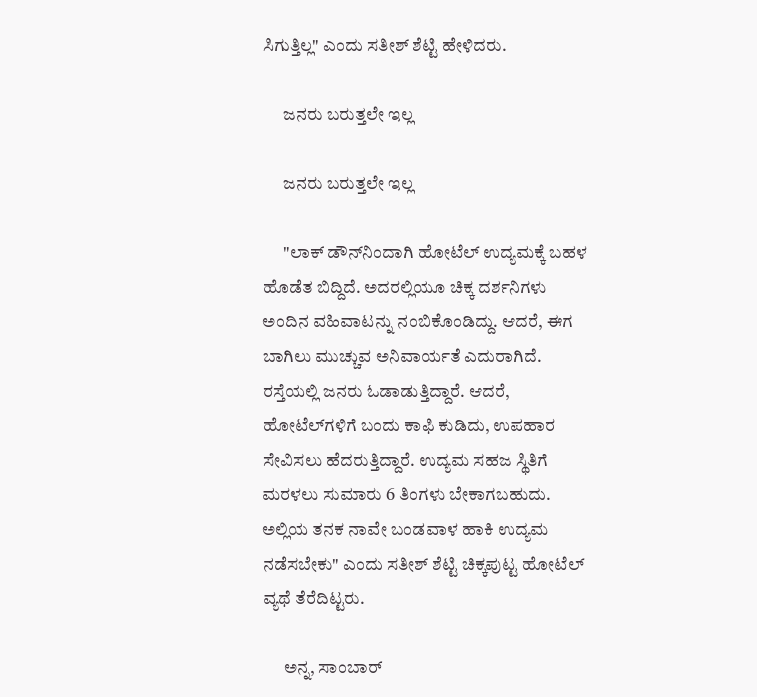ಸಿಗುತ್ತಿಲ್ಲ" ಎಂದು ಸತೀಶ್ ಶೆಟ್ಟಿ ಹೇಳಿದರು.

      ಜನರು ಬರುತ್ತಲೇ ಇಲ್ಲ

      ಜನರು ಬರುತ್ತಲೇ ಇಲ್ಲ

      "ಲಾಕ್ ಡೌನ್‌ನಿಂದಾಗಿ ಹೋಟೆಲ್ ಉದ್ಯಮಕ್ಕೆ ಬಹಳ ಹೊಡೆತ ಬಿದ್ದಿದೆ. ಅದರಲ್ಲಿಯೂ ಚಿಕ್ಕ ದರ್ಶನಿಗಳು ಅಂದಿನ ವಹಿವಾಟನ್ನು ನಂಬಿಕೊಂಡಿದ್ದು. ಆದರೆ, ಈಗ ಬಾಗಿಲು ಮುಚ್ಚುವ ಅನಿವಾರ್ಯತೆ ಎದುರಾಗಿದೆ. ರಸ್ತೆಯಲ್ಲಿ ಜನರು ಓಡಾಡುತ್ತಿದ್ದಾರೆ. ಆದರೆ, ಹೋಟೆಲ್‌ಗಳಿಗೆ ಬಂದು ಕಾಫಿ ಕುಡಿದು, ಉಪಹಾರ ಸೇವಿಸಲು ಹೆದರುತ್ತಿದ್ದಾರೆ. ಉದ್ಯಮ ಸಹಜ ಸ್ಥಿತಿಗೆ ಮರಳಲು ಸುಮಾರು 6 ತಿಂಗಳು ಬೇಕಾಗಬಹುದು. ಅಲ್ಲಿಯ ತನಕ ನಾವೇ ಬಂಡವಾಳ ಹಾಕಿ ಉದ್ಯಮ ನಡೆಸಬೇಕು" ಎಂದು ಸತೀಶ್ ಶೆಟ್ಟಿ ಚಿಕ್ಕಪುಟ್ಟ ಹೋಟೆಲ್ ವ್ಯಥೆ ತೆರೆದಿಟ್ಟರು.

      ಅನ್ನ, ಸಾಂಬಾರ್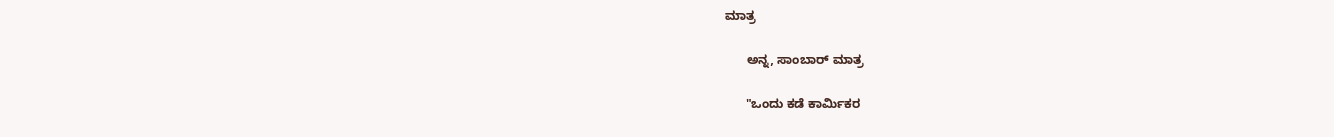ಮಾತ್ರ

      ಅನ್ನ, ಸಾಂಬಾರ್ ಮಾತ್ರ

      "ಒಂದು ಕಡೆ ಕಾರ್ಮಿಕರ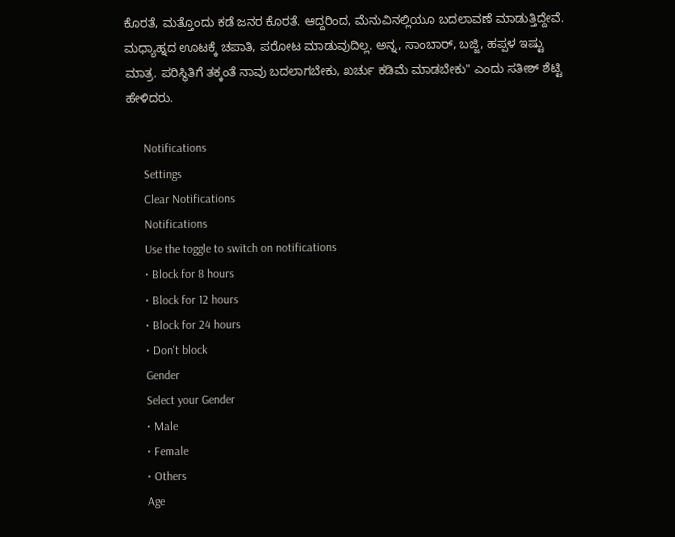ಕೊರತೆ, ಮತ್ತೊಂದು ಕಡೆ ಜನರ ಕೊರತೆ. ಆದ್ದರಿಂದ, ಮೆನುವಿನಲ್ಲಿಯೂ ಬದಲಾವಣೆ ಮಾಡುತ್ತಿದ್ದೇವೆ. ಮಧ್ಯಾಹ್ನದ ಊಟಕ್ಕೆ ಚಪಾತಿ, ಪರೋಟ ಮಾಡುವುದಿಲ್ಲ. ಅನ್ನ, ಸಾಂಬಾರ್, ಬಜ್ಜಿ, ಹಪ್ಪಳ ಇಷ್ಟು ಮಾತ್ರ. ಪರಿಸ್ಥಿತಿಗೆ ತಕ್ಕಂತೆ ನಾವು ಬದಲಾಗಬೇಕು, ಖರ್ಚು ಕಡಿಮೆ ಮಾಡಬೇಕು" ಎಂದು ಸತೀಶ್ ಶೆಟ್ಟಿ ಹೇಳಿದರು.

      Notifications
      Settings
      Clear Notifications
      Notifications
      Use the toggle to switch on notifications
      • Block for 8 hours
      • Block for 12 hours
      • Block for 24 hours
      • Don't block
      Gender
      Select your Gender
      • Male
      • Female
      • Others
      Age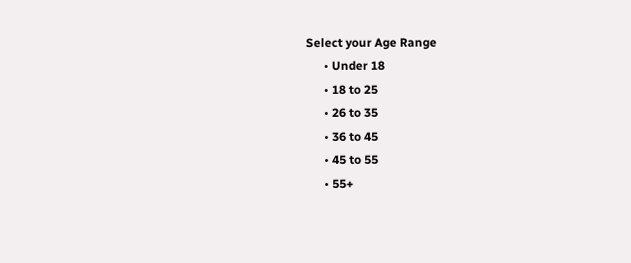Select your Age Range
      • Under 18
      • 18 to 25
      • 26 to 35
      • 36 to 45
      • 45 to 55
      • 55+